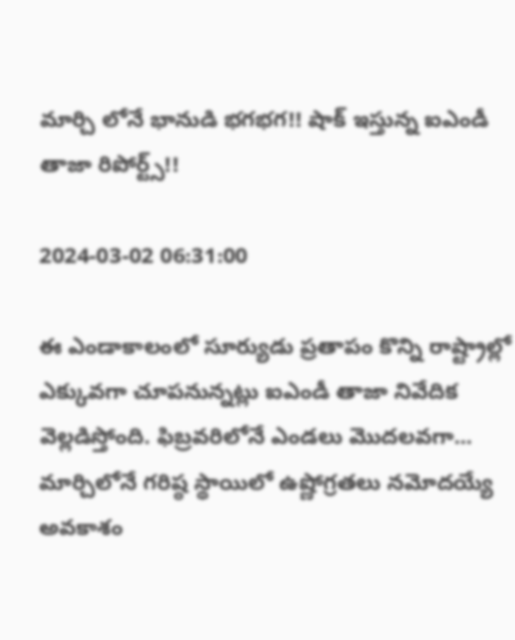మార్చి లోనే భానుడి భగభగ!! షాక్ ఇస్తున్న ఐఎండీ తాజా రిపోర్ట్స్!!

2024-03-02 06:31:00

ఈ ఎండాకాలంలో సూర్యుడు ప్రతాపం కొన్ని రాష్ట్రాల్లో ఎక్కువగా చూపనున్నట్లు ఐఎండీ తాజా నివేదిక వెల్లడిస్తోంది. ఫిబ్రవరిలోనే ఎండలు మొదలవగా... మార్చిలోనే గరిష్ఠ స్థాయిలో ఉష్ణోగ్రతలు నమోదయ్యే అవకాశం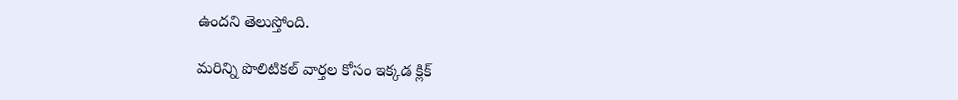ఉందని తెలుస్తోంది.

మరిన్ని పొలిటికల్ వార్తల కోసం ఇక్కడ క్లిక్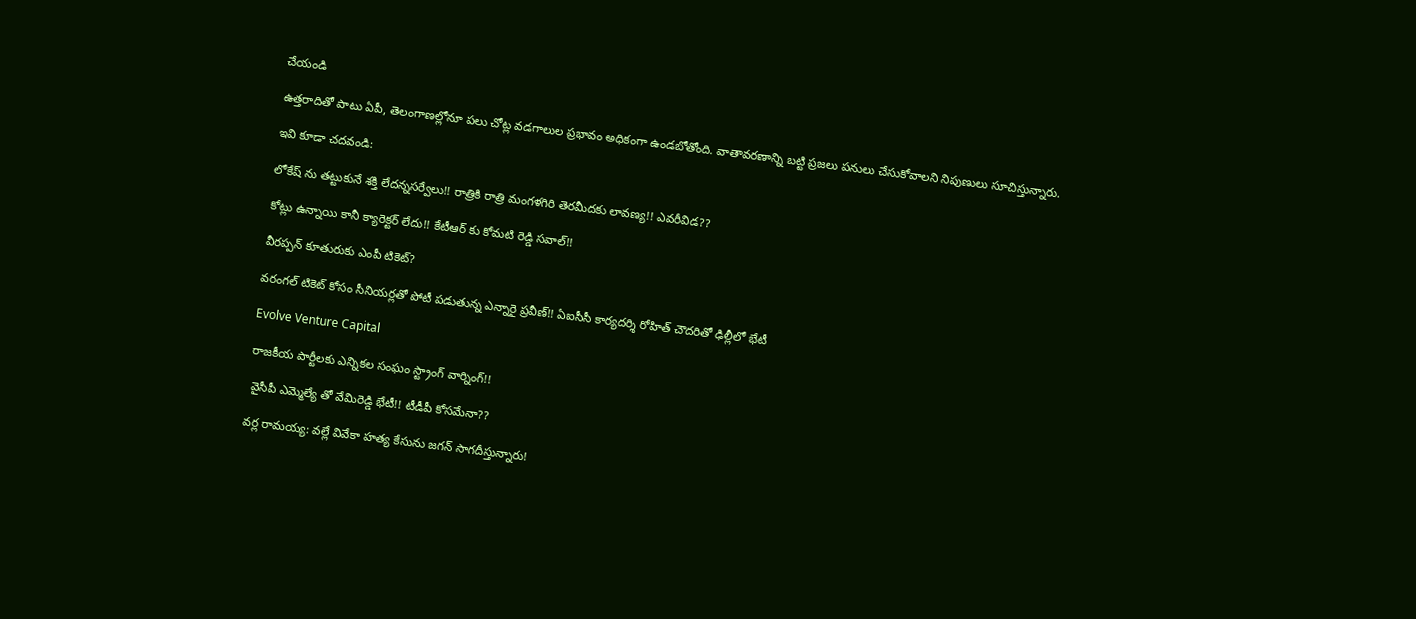చేయండి

ఉత్తరాదితో పాటు ఏపీ, తెలంగాణల్లోనూ పలు చోట్ల వడగాలుల ప్రభావం అధికంగా ఉండబోతోంది. వాతావరణాన్ని బట్టి ప్రజలు పనులు చేసుకోవాలని నిపుణులు సూచిస్తున్నారు.

ఇవి కూడా చదవండి:

లోకేష్ ను తట్టుకునే శక్తి లేదన్నసర్వేలు!! రాత్రికి రాత్రి మంగళగిరి తెరమీదకు లావణ్య!! ఎవరీవిడ??

కోట్లు ఉన్నాయి కానీ క్యారెక్టర్ లేదు!! కేటీఆర్ కు కోమటి రెడ్డి సవాల్!!

వీరప్పన్ కూతురుకు ఎంపీ టికెట్?

వరంగల్ టికెట్ కోసం సీనియర్లతో పోటీ పడుతున్న ఎన్నారై ప్రవీణ్!! ఏఐసీసీ కార్యదర్శి రోహిత్ చౌదరితో ఢిల్లీలో భేటీ

Evolve Venture Capital

రాజకీయ పార్టీలకు ఎన్నికల సంఘం స్ట్రాంగ్ వార్నింగ్!!

 వైసీపీ ఎమ్మెల్యే తో వేమిరెడ్డి భేటీ!! టీడీపీ కోసమేనా??

వర్ల రామయ్య: వల్లే వివేకా హత్య కేసును జగన్ సాగదీస్తున్నారు!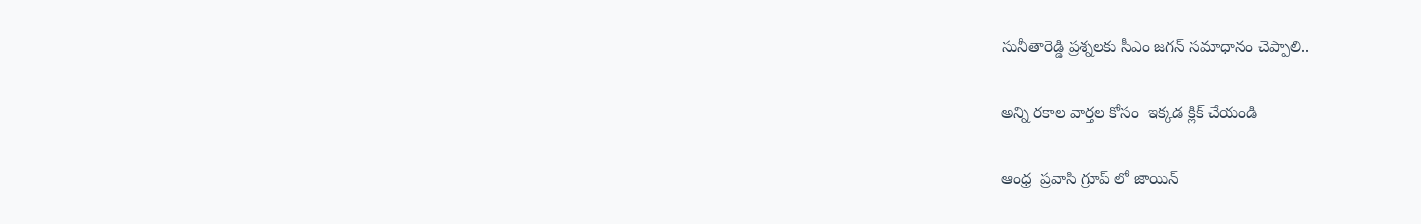సునీతారెడ్డి ప్రశ్నలకు సీఎం జగన్ సమాధానం చెప్పాలి..

అన్ని రకాల వార్తల కోసం  ఇక్కడ క్లిక్ చేయండి

ఆంధ్ర  ప్రవాసి గ్రూప్ లో జాయిన్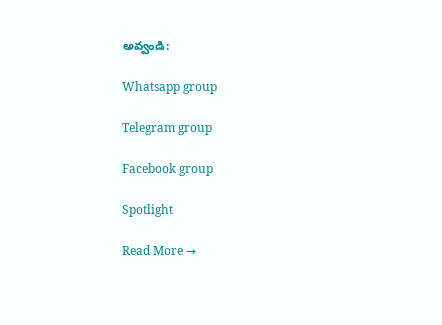అవ్వండి:

Whatsapp group

Telegram group

Facebook group

Spotlight

Read More →